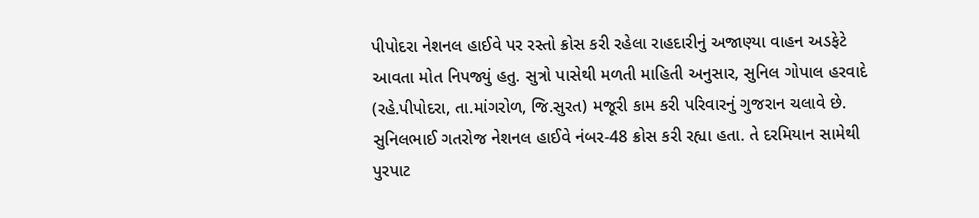પીપોદરા નેશનલ હાઈવે પર રસ્તો ક્રોસ કરી રહેલા રાહદારીનું અજાણ્યા વાહન અડફેટે આવતા મોત નિપજ્યું હતુ. સુત્રો પાસેથી મળતી માહિતી અનુસાર, સુનિલ ગોપાલ હરવાદે (રહે.પીપોદરા, તા.માંગરોળ, જિ.સુરત) મજૂરી કામ કરી પરિવારનું ગુજરાન ચલાવે છે. સુનિલભાઈ ગતરોજ નેશનલ હાઈવે નંબર-48 ક્રોસ કરી રહ્યા હતા. તે દરમિયાન સામેથી પુરપાટ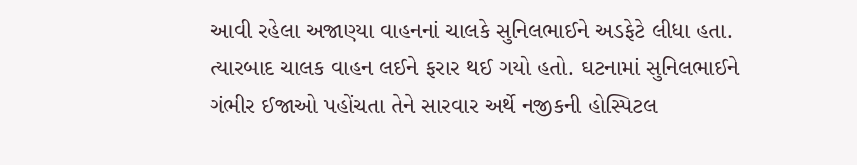આવી રહેલા અજાણ્યા વાહનનાં ચાલકે સુનિલભાઈને અડફેટે લીધા હતા.
ત્યારબાદ ચાલક વાહન લઈને ફરાર થઈ ગયો હતો. ઘટનામાં સુનિલભાઈને ગંભીર ઈજાઓ પહોંચતા તેને સારવાર અર્થે નજીકની હોસ્પિટલ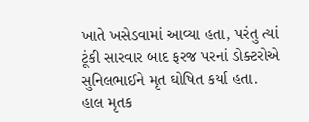ખાતે ખસેડવામાં આવ્યા હતા, પરંતુ ત્યાં ટૂંકી સારવાર બાદ ફરજ પરનાં ડોક્ટરોએ સુનિલભાઈને મૃત ઘોષિત કર્યા હતા. હાલ મૃતક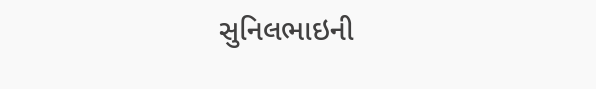સુનિલભાઇની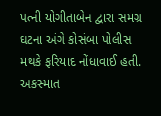પત્ની યોગીતાબેન દ્વારા સમગ્ર ઘટના અંગે કોસંબા પોલીસ મથકે ફરિયાદ નોંધાવાઈ હતી. અકસ્માત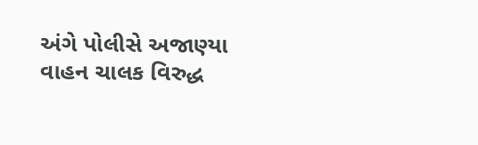અંગે પોલીસે અજાણ્યા વાહન ચાલક વિરુદ્ધ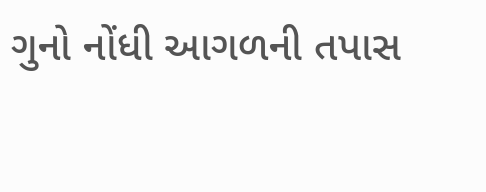ગુનો નોંધી આગળની તપાસ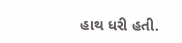હાથ ધરી હતી.